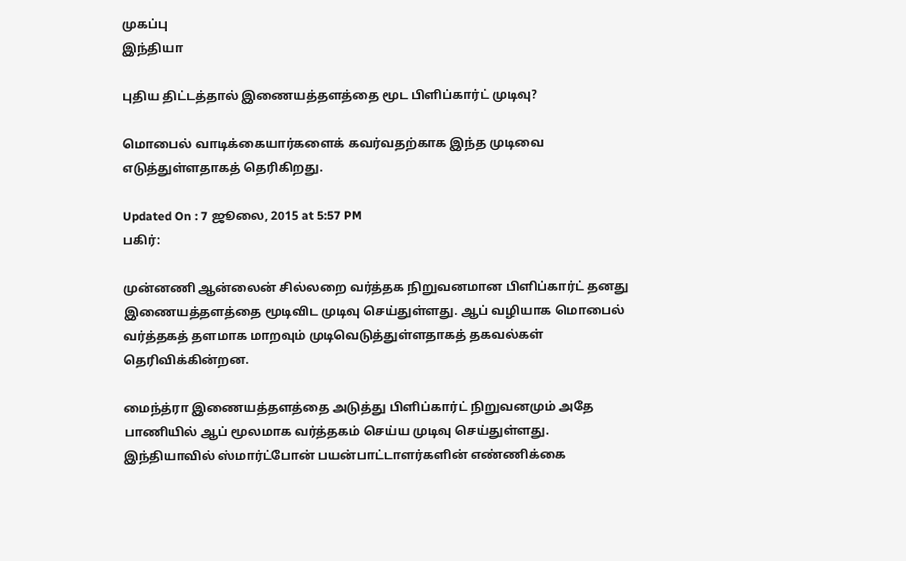முகப்பு
இந்தியா

புதிய திட்டத்தால் இணையத்தளத்தை மூட பிளிப்கார்ட் முடிவு?

மொபைல் வாடிக்கையார்களைக் கவர்வதற்காக இந்த முடிவை எடுத்துள்ளதாகத் தெரிகிறது.

Updated On : 7 ஜூலை, 2015 at 5:57 PM
பகிர்:

முன்னணி ஆன்லைன் சில்லறை வர்த்தக நிறுவனமான பிளிப்கார்ட் தனது இணையத்தளத்தை மூடிவிட முடிவு செய்துள்ளது. ஆப் வழியாக மொபைல் வர்த்தகத் தளமாக மாறவும் முடிவெடுத்துள்ளதாகத் தகவல்கள் தெரிவிக்கின்றன.

மைந்த்ரா இணையத்தளத்தை அடுத்து பிளிப்கார்ட் நிறுவனமும் அதே பாணியில் ஆப் மூலமாக வர்த்தகம் செய்ய முடிவு செய்துள்ளது. இந்தியாவில் ஸ்மார்ட்போன் பயன்பாட்டாளர்களின் எண்ணிக்கை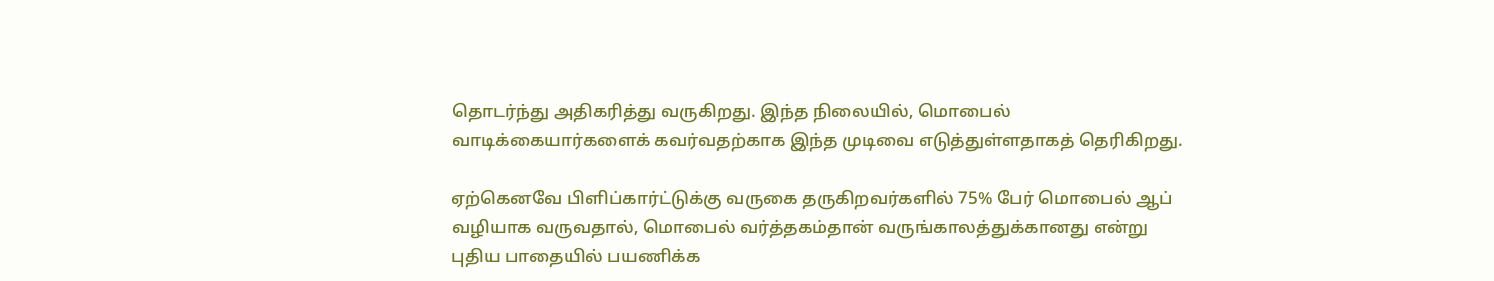தொடர்ந்து அதிகரித்து வருகிறது. இந்த நிலையில், மொபைல் வாடிக்கையார்களைக் கவர்வதற்காக இந்த முடிவை எடுத்துள்ளதாகத் தெரிகிறது.

ஏற்கெனவே பிளிப்கார்ட்டுக்கு வருகை தருகிறவர்களில் 75% பேர் மொபைல் ஆப் வழியாக வருவதால், மொபைல் வர்த்தகம்தான் வருங்காலத்துக்கானது என்று புதிய பாதையில் பயணிக்க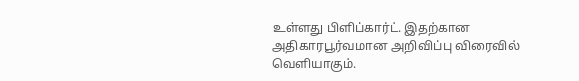உள்ளது பிளிப்கார்ட். இதற்கான அதிகாரபூர்வமான அறிவிப்பு விரைவில் வெளியாகும்.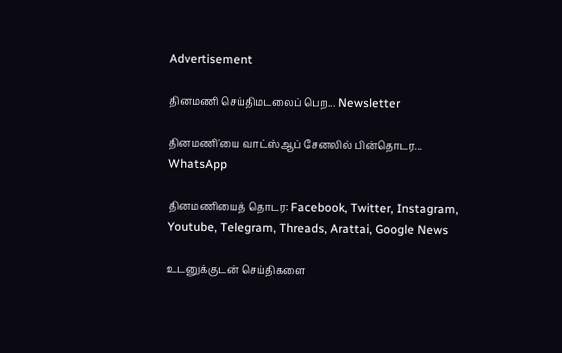Advertisement

தினமணி செய்திமடலைப் பெற... Newsletter

தினமணி'யை வாட்ஸ்ஆப் சேனலில் பின்தொடர... WhatsApp

தினமணியைத் தொடர: Facebook, Twitter, Instagram, Youtube, Telegram, Threads, Arattai, Google News

உடனுக்குடன் செய்திகளை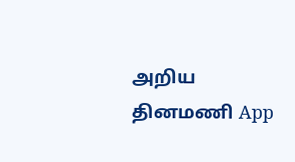அறிய தினமணி App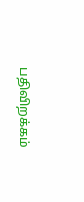பதிவிறக்கம்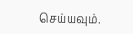செய்யவும்.